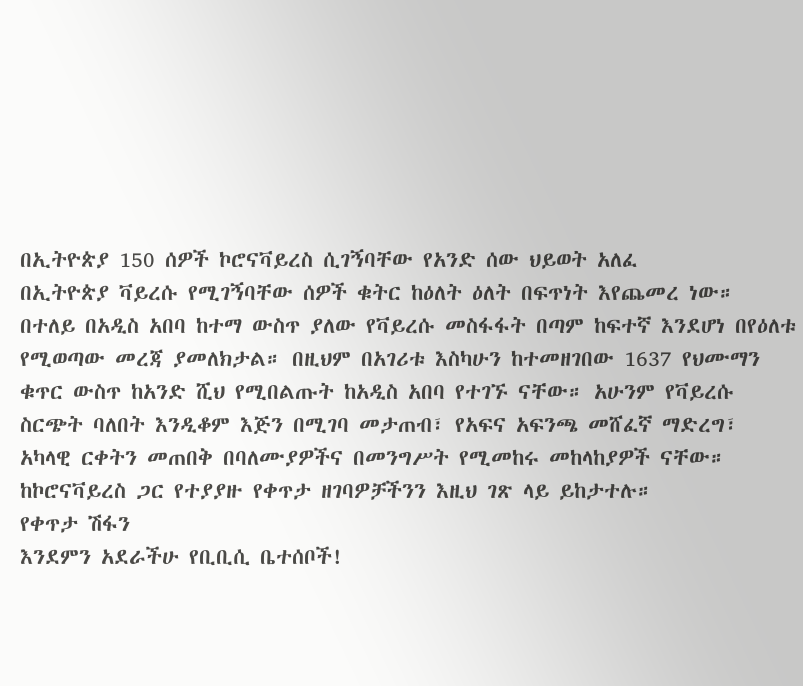በኢትዮጵያ 150 ሰዎች ኮሮናቫይረስ ሲገኝባቸው የአንድ ሰው ህይወት አለፈ
በኢትዮጵያ ቫይረሱ የሚገኝባቸው ሰዎች ቁትር ከዕለት ዕለት በፍጥነት እየጨመረ ነው። በተለይ በአዲስ አበባ ከተማ ውስጥ ያለው የቫይረሱ መስፋፋት በጣም ከፍተኛ እንደሆነ በየዕለቱ የሚወጣው መረጃ ያመለክታል። በዚህም በአገሪቱ እስካሁን ከተመዘገበው 1637 የህሙማን ቁጥር ውስጥ ከአንድ ሺህ የሚበልጡት ከአዲስ አበባ የተገኙ ናቸው። አሁንም የቫይረሱ ስርጭት ባለበት እንዲቆም እጅን በሚገባ መታጠብ፣ የአፍና አፍንጫ መሸፈኛ ማድረግ፣ አካላዊ ርቀትን መጠበቅ በባለሙያዎችና በመንግሥት የሚመከሩ መከላከያዎች ናቸው። ከኮሮናቫይረስ ጋር የተያያዙ የቀጥታ ዘገባዎቻችንን እዚህ ገጽ ላይ ይከታተሉ።
የቀጥታ ሽፋን
እንደምን አደራችሁ የቢቢሲ ቤተሰቦች!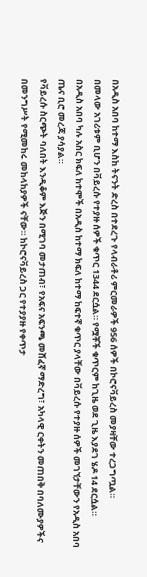በአዲስ አበባ ከተማ እስከ ትናንት ድረስ በተደረጉ የላብራቶሪ ምርመራዎች 956 ሰዎች በኮሮናቫይረስ መያዛቸው ተረጋግጧል።
በመላው አገሪቱም ቢሆን በቫይረሱ የተያዙ ሰዎች ቁጥር 1344 ደርሷል። የሟቾች ቁጥርም ከጊዜ ወደ ጊዜ እያደገ ሄዶ 14 ደርሷል።
በአዲስ አበባ ካሉ አስር ክፍለ ከተሞች በአዲስ ከተማ ክፍለ ከተማ ከፍተኛ ቁጥር ያላቸው በቫይረሱ የተያዙ ሰዎች መገኘታቸውን የአዲስ አበባ ጤና ቢሮ መረጃ ያሳያል።
የቫይረሱ ስርጭት ባለበት እንዲቆም እጅን በሚገባ መታጠብ፣ የአፍና አፍንጫ መሸፈኛ ማድረግ፣ አካላዊ ርቀትን መጠበቅ በባለሙያዎችና በመንግሥት የሚመከሩ መከላከያዎች ናቸው። ከኮሮናቫይረስ ጋር የተያያዙ የቀጥታ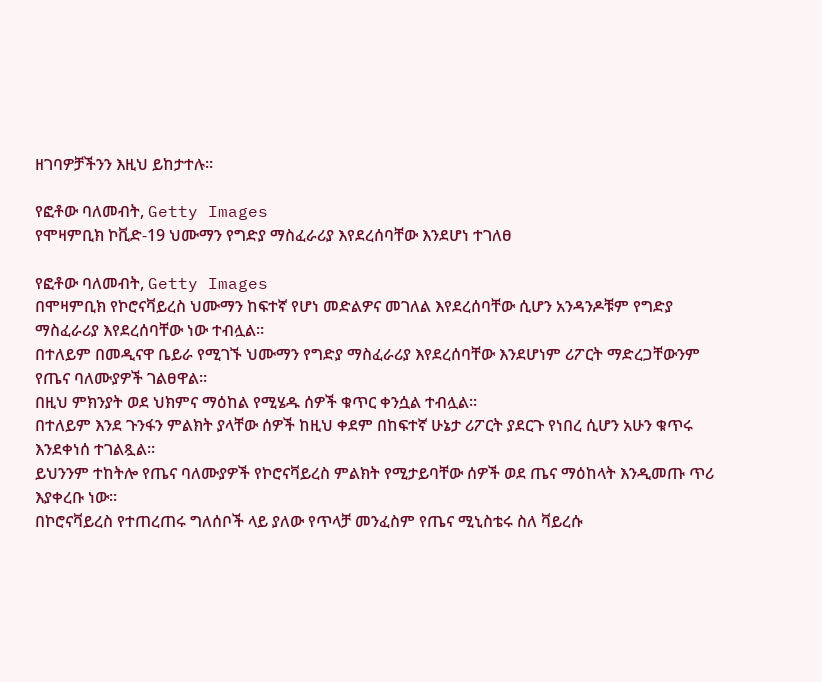ዘገባዎቻችንን እዚህ ይከታተሉ።

የፎቶው ባለመብት, Getty Images
የሞዛምቢክ ኮቪድ-19 ህሙማን የግድያ ማስፈራሪያ እየደረሰባቸው እንደሆነ ተገለፀ

የፎቶው ባለመብት, Getty Images
በሞዛምቢክ የኮሮናቫይረስ ህሙማን ከፍተኛ የሆነ መድልዎና መገለል እየደረሰባቸው ሲሆን አንዳንዶቹም የግድያ ማስፈራሪያ እየደረሰባቸው ነው ተብሏል።
በተለይም በመዲናዋ ቤይራ የሚገኙ ህሙማን የግድያ ማስፈራሪያ እየደረሰባቸው እንደሆነም ሪፖርት ማድረጋቸውንም የጤና ባለሙያዎች ገልፀዋል።
በዚህ ምክንያት ወደ ህክምና ማዕከል የሚሄዱ ሰዎች ቁጥር ቀንሷል ተብሏል።
በተለይም እንደ ጉንፋን ምልክት ያላቸው ሰዎች ከዚህ ቀደም በከፍተኛ ሁኔታ ሪፖርት ያደርጉ የነበረ ሲሆን አሁን ቁጥሩ እንደቀነሰ ተገልጿል።
ይህንንም ተከትሎ የጤና ባለሙያዎች የኮሮናቫይረስ ምልክት የሚታይባቸው ሰዎች ወደ ጤና ማዕከላት እንዲመጡ ጥሪ እያቀረቡ ነው።
በኮሮናቫይረስ የተጠረጠሩ ግለሰቦች ላይ ያለው የጥላቻ መንፈስም የጤና ሚኒስቴሩ ስለ ቫይረሱ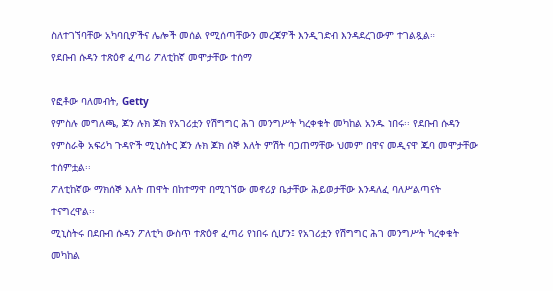ስለተገኘባቸው አካባቢዎችና ሌሎች መሰል የሚሰጣቸውን መረጃዎች እንዲገድብ እንዳደረገውም ተገልጿል።
የደቡብ ሱዳን ተጽዕኖ ፈጣሪ ፖለቲከኛ መሞታቸው ተሰማ

የፎቶው ባለመብት, Getty
የምስሉ መግለጫ, ጆን ሉክ ጆክ የአገሪቷን የሽግግር ሕገ መንግሥት ካረቀቁት መካከል አንዱ ነበሩ፡፡ የደቡብ ሱዳን የምስራቅ አፍሪካ ጉዳዮች ሚኒስትር ጆን ሉክ ጆክ ሰኞ እለት ምሽት ባጋጠማቸው ህመም በዋና መዲናዋ ጁባ መሞታቸው ተሰምቷል፡፡
ፖለቲከኛው ማክሰኞ እለት ጠዋት በከተማዋ በሚገኘው መኖሪያ ቤታቸው ሕይወታቸው እንዳለፈ ባለሥልጣናት ተናግረዋል፡፡
ሚኒስትሩ በደቡብ ሱዳን ፖለቲካ ውስጥ ተጽዕኖ ፈጣሪ የነበሩ ሲሆን፤ የአገሪቷን የሽግግር ሕገ መንግሥት ካረቀቁት መካከል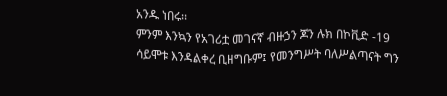አንዱ ነበሩ፡፡
ምንም እንኳን የአገሪቷ መገናኛ ብዙኃን ጆን ሉክ በኮቪድ -19 ሳይሞቱ እንዳልቀረ ቢዘግቡም፤ የመንግሥት ባለሥልጣናት ግን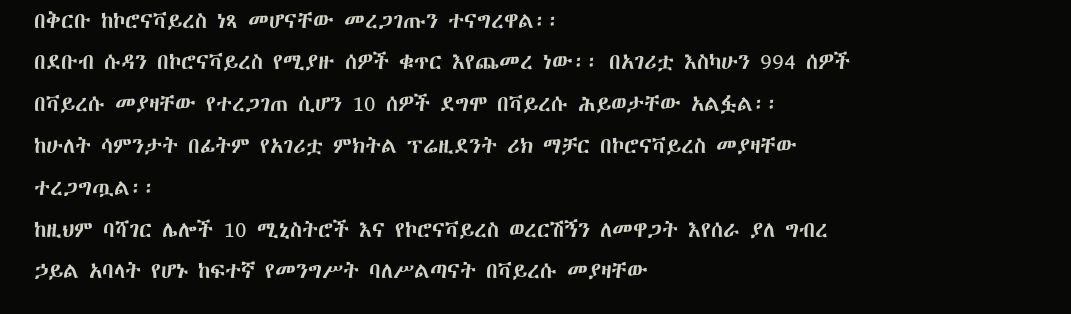በቅርቡ ከኮሮናቫይረስ ነጻ መሆናቸው መረጋገጡን ተናግረዋል፡፡
በደቡብ ሱዳን በኮሮናቫይረስ የሚያዙ ሰዎች ቁጥር እየጨመረ ነው፡፡ በአገሪቷ እስካሁን 994 ሰዎች በቫይረሱ መያዛቸው የተረጋገጠ ሲሆን 10 ሰዎች ደግሞ በቫይረሱ ሕይወታቸው አልፏል፡፡
ከሁለት ሳምንታት በፊትም የአገሪቷ ምክትል ፕሬዚደንት ሪክ ማቻር በኮሮናቫይረስ መያዛቸው ተረጋግጧል፡፡
ከዚህም ባሻገር ሌሎች 10 ሚኒስትሮች እና የኮሮናቫይረስ ወረርሽኝን ለመዋጋት እየሰራ ያለ ግብረ ኃይል አባላት የሆኑ ከፍተኛ የመንግሥት ባለሥልጣናት በቫይረሱ መያዛቸው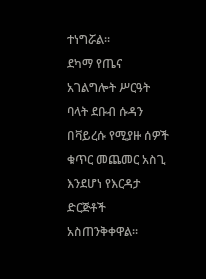ተነግሯል፡፡
ደካማ የጤና አገልግሎት ሥርዓት ባላት ደቡብ ሱዳን በቫይረሱ የሚያዙ ሰዎች ቁጥር መጨመር አስጊ እንደሆነ የእርዳታ ድርጅቶች አስጠንቅቀዋል፡፡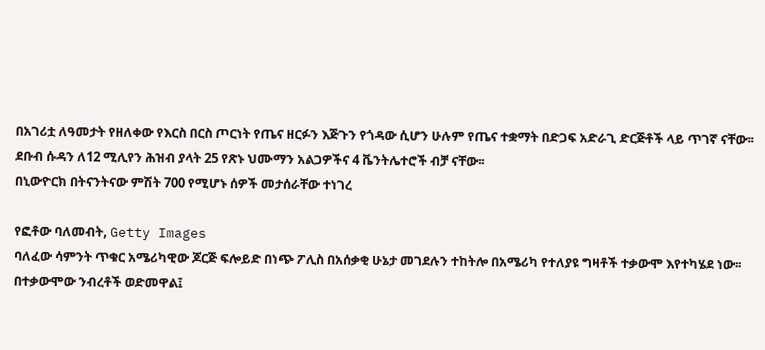በአገሪቷ ለዓመታት የዘለቀው የእርስ በርስ ጦርነት የጤና ዘርፉን እጅጉን የጎዳው ሲሆን ሁሉም የጤና ተቋማት በድጋፍ አድራጊ ድርጅቶች ላይ ጥገኛ ናቸው፡፡
ደቡብ ሱዳን ለ12 ሚሊየን ሕዝብ ያላት 25 የጽኑ ህሙማን አልጋዎችና 4 ቬንትሌተሮች ብቻ ናቸው፡፡
በኒውዮርክ በትናንትናው ምሽት 700 የሚሆኑ ሰዎች መታሰራቸው ተነገረ

የፎቶው ባለመብት, Getty Images
ባለፈው ሳምንት ጥቁር አሜሪካዊው ጆርጅ ፍሎይድ በነጭ ፖሊስ በአሰቃቂ ሁኔታ መገደሉን ተከትሎ በአሜሪካ የተለያዩ ግዛቶች ተቃውሞ እየተካሄደ ነው፡፡
በተቃውሞው ንብረቶች ወድመዋል፤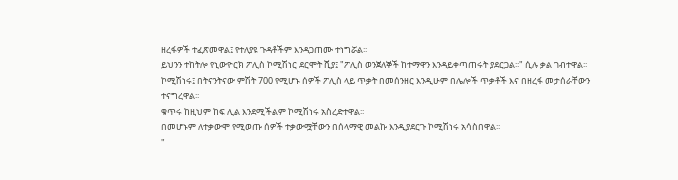ዘረፋዎች ተፈጽመዋል፤ የተለያዩ ጉዳቶችም እንዳጋጠሙ ተነግሯል፡፡
ይህንን ተከትሎ የኒውዮርክ ፖሊስ ኮሚሽነር ደርሞት ሺያ፤ "ፖሊስ ወንጀለኞች ከተማዋን እንዳይቀጣጠሩት ያደርጋል፡፡" ሲሉ ቃል ገብተዋል፡፡
ኮሚሽነሩ፤ በትናንትናው ምሽት 700 የሚሆኑ ሰዎች ፖሊስ ላይ ጥቃት በመሰንዘር እንዲሁም በሌሎች ጥቃቶች እና በዘረፋ መታሰራቸውን ተናግረዋል፡፡
ቁጥሩ ከዚህም ከፍ ሊል እንደሚችልም ኮሚሽነሩ አስረድተዋል፡፡
በመሆኑም ለተቃውሞ የሚወጡ ሰዎች ተቃውሟቸውን በሰላማዊ መልኩ እንዲያደርጉ ኮሚሽነሩ አሳስበዋል፡፡
"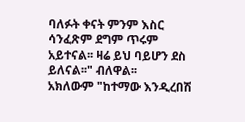ባለፉት ቀናት ምንም እስር ሳንፈጽም ደግም ጥሩም አይተናል፡፡ ዛሬ ይህ ባይሆን ደስ ይለናል፡፡" ብለዋል፡፡
አክለውም "ከተማው እንዲረበሽ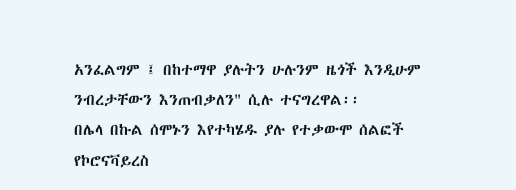አንፈልግም ፤ በከተማዋ ያሉትን ሁሉንም ዜጎች እንዲሁም ንብረታቸውን እንጠብቃለን" ሲሉ ተናግረዋል፡፡
በሌላ በኩል ሰሞኑን እየተካሄዱ ያሉ የተቃውሞ ሰልፎች የኮሮናቫይረስ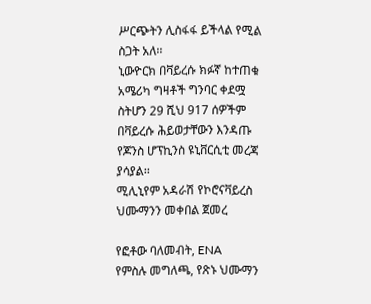ሥርጭትን ሊስፋፋ ይችላል የሚል ስጋት አለ፡፡
ኒውዮርክ በቫይረሱ ክፉኛ ከተጠቁ አሜሪካ ግዛቶች ግንባር ቀደሟ ስትሆን 29 ሺህ 917 ሰዎችም በቫይረሱ ሕይወታቸውን እንዳጡ የጆንስ ሆፕኪንስ ዩኒቨርሲቲ መረጃ ያሳያል፡፡
ሚሊኒየም አዳራሽ የኮሮናቫይረስ ህሙማንን መቀበል ጀመረ

የፎቶው ባለመብት, ENA
የምስሉ መግለጫ, የጽኑ ህሙማን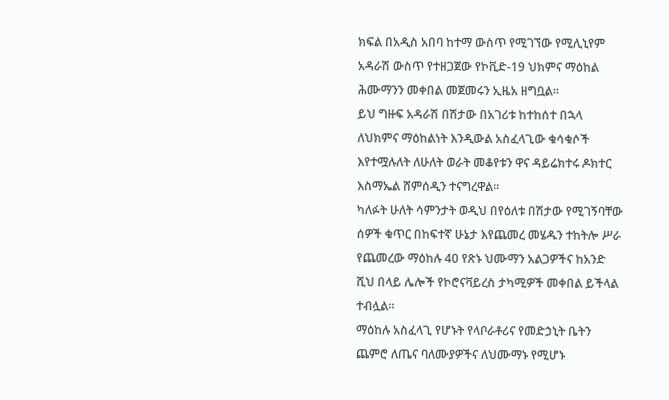ክፍል በአዲስ አበባ ከተማ ውስጥ የሚገኘው የሚሊኒየም አዳራሽ ውስጥ የተዘጋጀው የኮቪድ-19 ህክምና ማዕከል ሕሙማንን መቀበል መጀመሩን ኢዜአ ዘግቧል።
ይህ ግዙፍ አዳራሽ በሽታው በአገሪቱ ከተከሰተ በኋላ ለህክምና ማዕከልነት እንዲውል አስፈላጊው ቁሳቁሶች እየተሟሉለት ለሁለት ወራት መቆየቱን ዋና ዳይሬክተሩ ዶክተር እስማኤል ሸምሰዲን ተናግረዋል።
ካለፉት ሁለት ሳምንታት ወዲህ በየዕለቱ በሽታው የሚገኝባቸው ሰዎች ቁጥር በከፍተኛ ሁኔታ እየጨመረ መሄዱን ተከትሎ ሥራ የጨመረው ማዕከሉ 40 የጽኑ ህሙማን አልጋዎችና ከአንድ ሺህ በላይ ሌሎች የኮሮናቫይረስ ታካሚዎች መቀበል ይችላል ተብሏል።
ማዕከሉ አስፈላጊ የሆኑት የላቦራቶሪና የመድኃኒት ቤትን ጨምሮ ለጤና ባለሙያዎችና ለህሙማኑ የሚሆኑ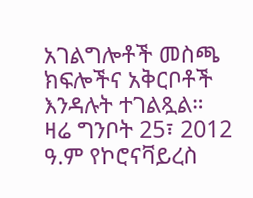አገልግሎቶች መስጫ ክፍሎችና አቅርቦቶች እንዳሉት ተገልጿል።
ዛሬ ግንቦት 25፣ 2012 ዓ.ም የኮሮናቫይረስ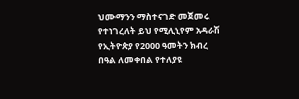ህሙማንን ማስተናገድ መጀመሩ የተነገረለት ይህ የሚሊኒየም አዳራሽ የኢትዮጵያ የ2000 ዓመትን ክብረ በዓል ለመቀበል የተለያዩ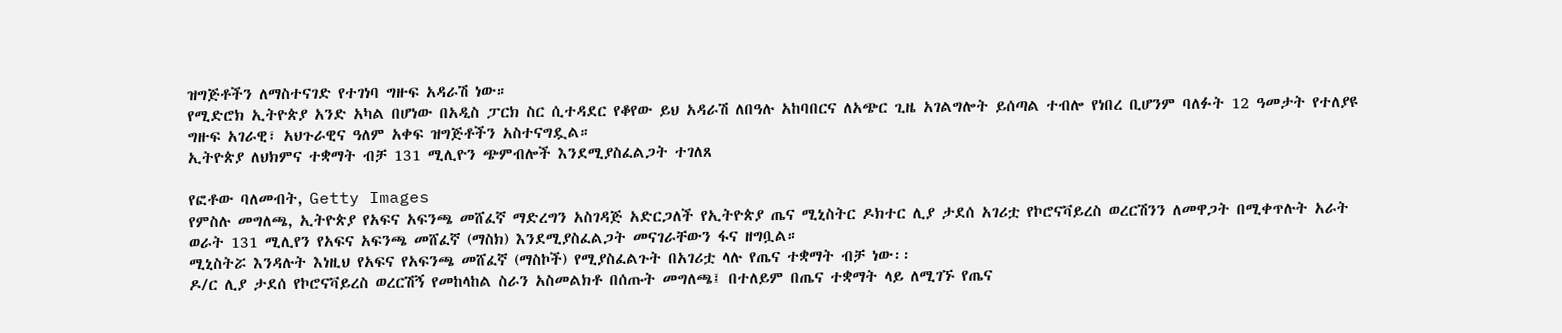ዝግጅቶችን ለማስተናገድ የተገነባ ግዙፍ አዳራሽ ነው።
የሚድሮክ ኢትዮጵያ አንድ አካል በሆነው በአዲስ ፓርክ ስር ሲተዳደር የቆየው ይህ አዳራሽ ለበዓሉ አከባበርና ለአጭር ጊዜ አገልግሎት ይሰጣል ተብሎ የነበረ ቢሆንም ባለፉት 12 ዓመታት የተለያዩ ግዙፍ አገራዊ፣ አህጉራዊና ዓለም አቀፍ ዝግጅቶችን አስተናግዷል።
ኢትዮጵያ ለህክምና ተቋማት ብቻ 131 ሚሊዮን ጭምብሎች እንደሚያስፈልጋት ተገለጸ

የፎቶው ባለመብት, Getty Images
የምስሉ መግለጫ, ኢትዮጵያ የአፍና አፍንጫ መሸፈኛ ማድረግን አስገዳጅ አድርጋለች የኢትዮጵያ ጤና ሚኒስትር ዶክተር ሊያ ታደሰ አገሪቷ የኮሮናቫይረስ ወረርሽንን ለመዋጋት በሚቀጥሉት አራት ወራት 131 ሚሊየን የአፍና አፍንጫ መሸፈኛ (ማስክ) እንደሚያስፈልጋት መናገራቸውን ፋና ዘግቧል።
ሚኒስትሯ እንዳሉት እነዚህ የአፍና የአፍንጫ መሸፈኛ (ማስኮች) የሚያስፈልጉት በአገሪቷ ላሉ የጤና ተቋማት ብቻ ነው፡፡
ዶ/ር ሊያ ታደሰ የኮሮናቫይረስ ወረርሽኝ የመከላከል ስራን አስመልክቶ በሰጡት መግለጫ፤ በተለይም በጤና ተቋማት ላይ ለሚገኙ የጤና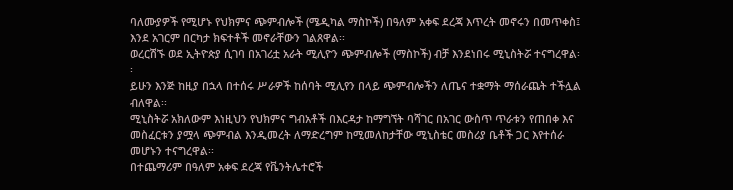ባለሙያዎች የሚሆኑ የህክምና ጭምብሎች (ሜዲካል ማስኮች) በዓለም አቀፍ ደረጃ እጥረት መኖሩን በመጥቀስ፤ እንደ አገርም በርካታ ክፍተቶች መኖራቸውን ገልጸዋል፡፡
ወረርሽኙ ወደ ኢትዮጵያ ሲገባ በአገሪቷ አራት ሚሊዮን ጭምብሎች (ማስኮች) ብቻ እንደነበሩ ሚኒስትሯ ተናግረዋል፡፡
ይሁን እንጅ ከዚያ በኋላ በተሰሩ ሥራዎች ከሰባት ሚሊየን በላይ ጭምብሎችን ለጤና ተቋማት ማሰራጨት ተችሏል ብለዋል፡፡
ሚኒስትሯ አክለውም እነዚህን የህክምና ግብአቶች በእርዳታ ከማግኘት ባሻገር በአገር ውስጥ ጥራቱን የጠበቀ እና መስፈርቱን ያሟላ ጭምብል እንዲመረት ለማድረግም ከሚመለከታቸው ሚኒስቴር መስሪያ ቤቶች ጋር እየተሰራ መሆኑን ተናግረዋል፡፡
በተጨማሪም በዓለም አቀፍ ደረጃ የቬንትሌተሮች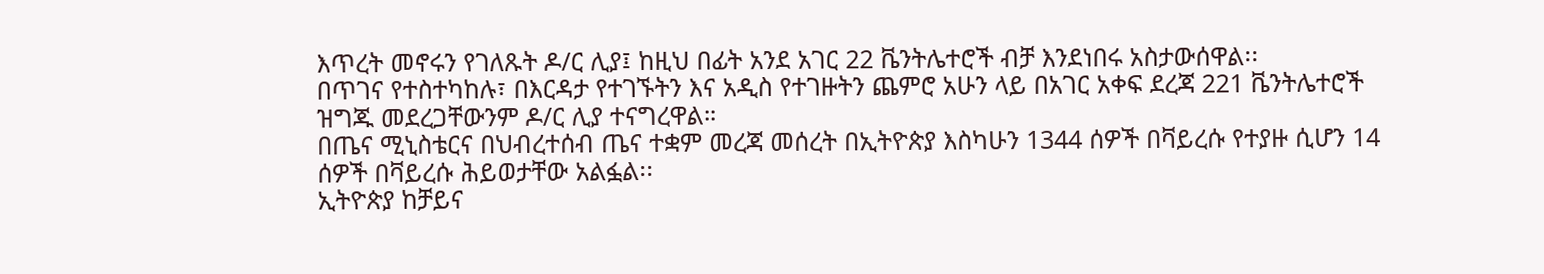እጥረት መኖሩን የገለጹት ዶ/ር ሊያ፤ ከዚህ በፊት አንደ አገር 22 ቬንትሌተሮች ብቻ እንደነበሩ አስታውሰዋል፡፡
በጥገና የተስተካከሉ፣ በእርዳታ የተገኙትን እና አዲስ የተገዙትን ጨምሮ አሁን ላይ በአገር አቀፍ ደረጃ 221 ቬንትሌተሮች ዝግጁ መደረጋቸውንም ዶ/ር ሊያ ተናግረዋል።
በጤና ሚኒስቴርና በህብረተሰብ ጤና ተቋም መረጃ መሰረት በኢትዮጵያ እስካሁን 1344 ሰዎች በቫይረሱ የተያዙ ሲሆን 14 ሰዎች በቫይረሱ ሕይወታቸው አልፏል፡፡
ኢትዮጵያ ከቻይና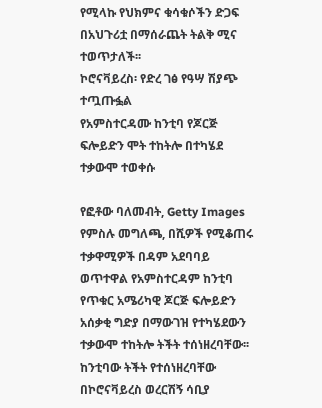የሚላኩ የህክምና ቁሳቁሶችን ድጋፍ በአህጉሪቷ በማሰራጨት ትልቅ ሚና ተወጥታለች፡፡
ኮሮናቫይረስ፡ የድረ ገፅ የዓሣ ሽያጭ ተጧጡፏል
የአምስተርዳሙ ከንቲባ የጆርጅ ፍሎይድን ሞት ተከትሎ በተካሄደ ተቃውሞ ተወቀሱ

የፎቶው ባለመብት, Getty Images
የምስሉ መግለጫ, በሺዎች የሚቆጠሩ ተቃዋሚዎች በዳም አደባባይ ወጥተዋል የአምስተርዳም ከንቲባ የጥቁር አሜሪካዊ ጆርጅ ፍሎይድን አሰቃቂ ግድያ በማውገዝ የተካሄደውን ተቃውሞ ተከትሎ ትችት ተሰነዘረባቸው፡፡
ከንቲባው ትችት የተሰነዘረባቸው በኮሮናቫይረስ ወረርሽኝ ሳቢያ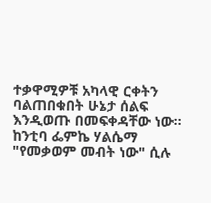ተቃዋሚዎቹ አካላዊ ርቀትን ባልጠበቁበት ሁኔታ ሰልፍ እንዲወጡ በመፍቀዳቸው ነው፡፡
ከንቲባ ፌምኬ ሃልሴማ "የመቃወም መብት ነው" ሲሉ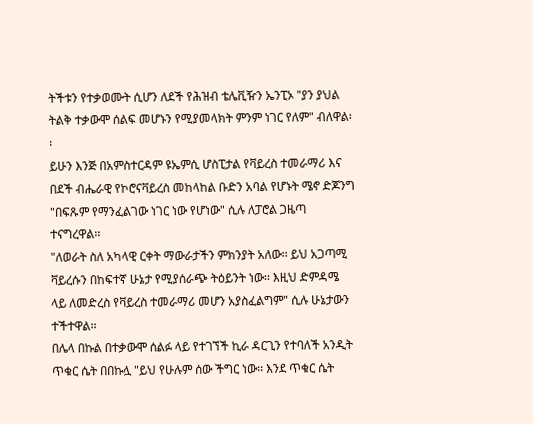ትችቱን የተቃወሙት ሲሆን ለደች የሕዝብ ቴሌቪዥን ኤንፒኦ "ያን ያህል ትልቅ ተቃውሞ ሰልፍ መሆኑን የሚያመላክት ምንም ነገር የለም" ብለዋል፡፡
ይሁን እንጅ በአምስተርዳም ዩኤምሲ ሆስፒታል የቫይረስ ተመራማሪ እና በደች ብሔራዊ የኮሮናቫይረስ መከላከል ቡድን አባል የሆኑት ሜኖ ድጆንግ "በፍጹም የማንፈልገው ነገር ነው የሆነው" ሲሉ ለፓሮል ጋዜጣ ተናግረዋል፡፡
"ለወራት ስለ አካላዊ ርቀት ማውራታችን ምክንያት አለው፡፡ ይህ አጋጣሚ ቫይረሱን በከፍተኛ ሁኔታ የሚያሰራጭ ትዕይንት ነው፡፡ እዚህ ድምዳሜ ላይ ለመድረስ የቫይረስ ተመራማሪ መሆን አያስፈልግም" ሲሉ ሁኔታውን ተችተዋል፡፡
በሌላ በኩል በተቃውሞ ሰልፉ ላይ የተገኘች ኪራ ዳርጊን የተባለች አንዲት ጥቁር ሴት በበኩሏ "ይህ የሁሉም ሰው ችግር ነው፡፡ እንደ ጥቁር ሴት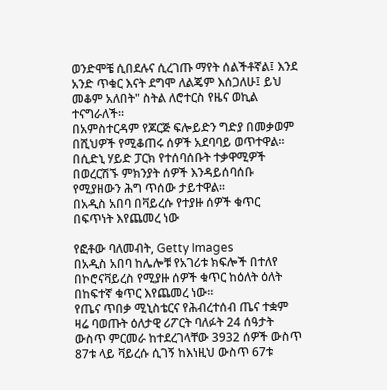ወንድሞቼ ሲበደሉና ሲረገጡ ማየት ሰልችቶኛል፤ እንደ አንድ ጥቁር እናት ደግሞ ለልጄም እሰጋለሁ፤ ይህ መቆም አለበት" ስትል ለሮተርስ የዜና ወኪል ተናግራለች፡፡
በአምስተርዳም የጆርጅ ፍሎይድን ግድያ በመቃወም በሺህዎች የሚቆጠሩ ሰዎች አደባባይ ወጥተዋል፡፡
በሲድኒ ሃይድ ፓርክ የተሰባሰቡት ተቃዋሚዎች በወረርሽኙ ምክንያት ሰዎች እንዳይሰባሰቡ የሚያዘውን ሕግ ጥሰው ታይተዋል፡፡
በአዲስ አበባ በቫይረሱ የተያዙ ሰዎች ቁጥር በፍጥነት እየጨመረ ነው

የፎቶው ባለመብት, Getty Images
በአዲስ አበባ ከሌሎቹ የአገሪቱ ክፍሎች በተለየ በኮሮናቫይረስ የሚያዙ ሰዎች ቁጥር ከዕለት ዕለት በከፍተኛ ቁጥር እየጨመረ ነው።
የጤና ጥበቃ ሚኒስቴርና የሕብረተሰብ ጤና ተቋም ዛሬ ባወጡት ዕለታዊ ሪፖርት ባለፉት 24 ሰዓታት ውስጥ ምርመራ ከተደረገላቸው 3932 ሰዎች ውስጥ 87ቱ ላይ ቫይረሱ ሲገኝ ከእነዚህ ውስጥ 67ቱ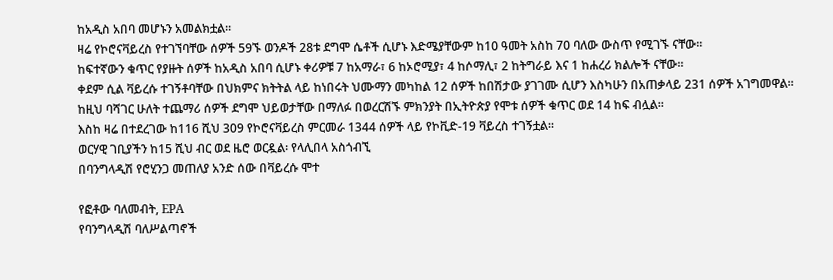ከአዲስ አበባ መሆኑን አመልክቷል።
ዛሬ የኮሮናቫይረስ የተገኘባቸው ሰዎች 59ኙ ወንዶች 28ቱ ደግሞ ሴቶች ሲሆኑ እድሜያቸውም ከ10 ዓመት አስከ 70 ባለው ውስጥ የሚገኙ ናቸው።
ከፍተኛውን ቁጥር የያዙት ሰዎች ከአዲስ አበባ ሲሆኑ ቀሪዎቹ 7 ከአማራ፣ 6 ከኦሮሚያ፣ 4 ከሶማሊ፣ 2 ከትግራይ እና 1 ከሐረሪ ክልሎች ናቸው።
ቀደም ሲል ቫይረሱ ተገኝቶባቸው በህክምና ክትትል ላይ ከነበሩት ህሙማን መካከል 12 ሰዎች ከበሽታው ያገገሙ ሲሆን እስካሁን በአጠቃላይ 231 ሰዎች አገግመዋል።
ከዚህ ባሻገር ሁለት ተጨማሪ ሰዎች ደግሞ ህይወታቸው በማለፉ በወረርሽኙ ምክንያት በኢትዮጵያ የሞቱ ሰዎች ቁጥር ወደ 14 ከፍ ብሏል።
እስከ ዛሬ በተደረገው ከ116 ሺህ 309 የኮሮናቫይረስ ምርመራ 1344 ሰዎች ላይ የኮቪድ-19 ቫይረስ ተገኝቷል።
ወርሃዊ ገቢያችን ከ15 ሺህ ብር ወደ ዜሮ ወርዷል፡ የላሊበላ አስጎብኚ
በባንግላዲሽ የሮሂንጋ መጠለያ አንድ ሰው በቫይረሱ ሞተ

የፎቶው ባለመብት, EPA
የባንግላዲሽ ባለሥልጣኖች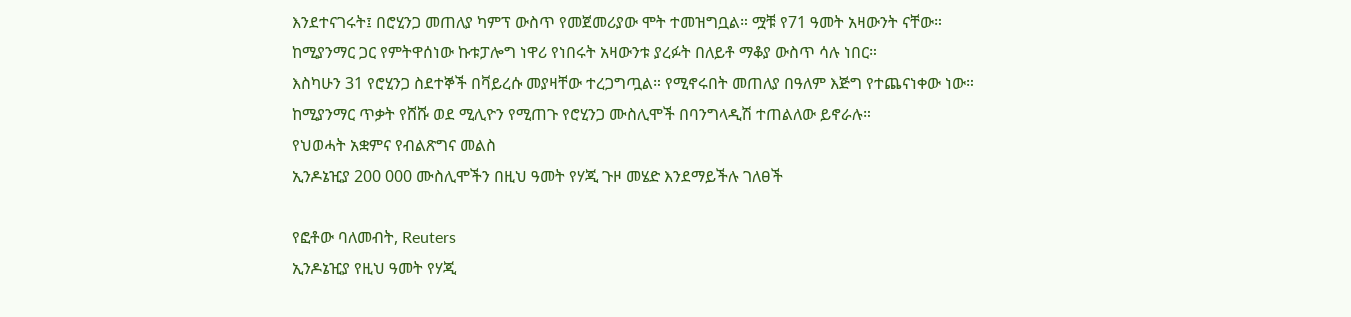እንደተናገሩት፤ በሮሂንጋ መጠለያ ካምፕ ውስጥ የመጀመሪያው ሞት ተመዝግቧል። ሟቹ የ71 ዓመት አዛውንት ናቸው።
ከሚያንማር ጋር የምትዋሰነው ኩቱፓሎግ ነዋሪ የነበሩት አዛውንቱ ያረፉት በለይቶ ማቆያ ውስጥ ሳሉ ነበር።
እስካሁን 31 የሮሂንጋ ስደተኞች በቫይረሱ መያዛቸው ተረጋግጧል። የሚኖሩበት መጠለያ በዓለም እጅግ የተጨናነቀው ነው።
ከሚያንማር ጥቃት የሸሹ ወደ ሚሊዮን የሚጠጉ የሮሂንጋ ሙስሊሞች በባንግላዲሽ ተጠልለው ይኖራሉ።
የህወሓት አቋምና የብልጽግና መልስ
ኢንዶኔዢያ 200 000 ሙስሊሞችን በዚህ ዓመት የሃጂ ጉዞ መሄድ እንደማይችሉ ገለፀች

የፎቶው ባለመብት, Reuters
ኢንዶኔዢያ የዚህ ዓመት የሃጂ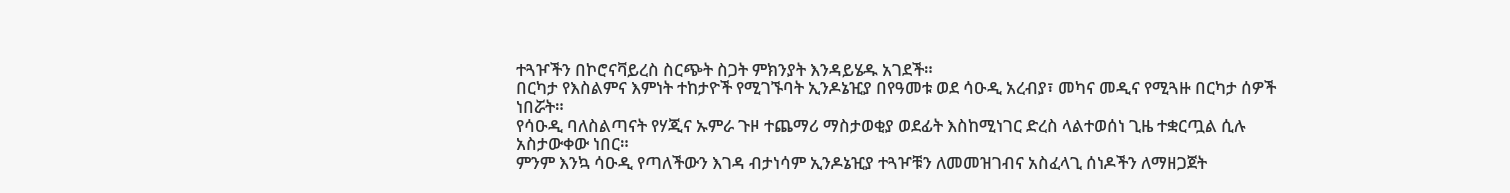ተጓዦችን በኮሮናቫይረስ ስርጭት ስጋት ምክንያት እንዳይሄዱ አገደች።
በርካታ የእስልምና እምነት ተከታዮች የሚገኙባት ኢንዶኔዢያ በየዓመቱ ወደ ሳዑዲ አረብያ፣ መካና መዲና የሚጓዙ በርካታ ሰዎች ነበሯት።
የሳዑዲ ባለስልጣናት የሃጂና ኡምራ ጉዞ ተጨማሪ ማስታወቂያ ወደፊት እስከሚነገር ድረስ ላልተወሰነ ጊዜ ተቋርጧል ሲሉ አስታውቀው ነበር።
ምንም እንኳ ሳዑዲ የጣለችውን እገዳ ብታነሳም ኢንዶኔዢያ ተጓዦቹን ለመመዝገብና አስፈላጊ ሰነዶችን ለማዘጋጀት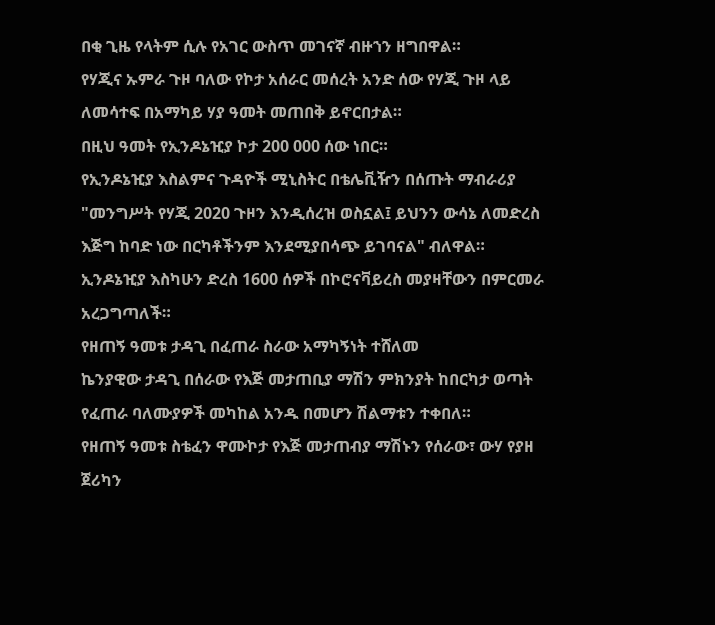በቂ ጊዜ የላትም ሲሉ የአገር ውስጥ መገናኛ ብዙኀን ዘግበዋል።
የሃጂና ኡምራ ጉዞ ባለው የኮታ አሰራር መሰረት አንድ ሰው የሃጂ ጉዞ ላይ ለመሳተፍ በአማካይ ሃያ ዓመት መጠበቅ ይኖርበታል።
በዚህ ዓመት የኢንዶኔዢያ ኮታ 200 000 ሰው ነበር።
የኢንዶኔዢያ እስልምና ጉዳዮች ሚኒስትር በቴሌቪዥን በሰጡት ማብራሪያ "መንግሥት የሃጂ 2020 ጉዞን እንዲሰረዝ ወስኗል፤ ይህንን ውሳኔ ለመድረስ እጅግ ከባድ ነው በርካቶችንም እንደሚያበሳጭ ይገባናል" ብለዋል።
ኢንዶኔዢያ እስካሁን ድረስ 1600 ሰዎች በኮሮናቫይረስ መያዛቸውን በምርመራ አረጋግጣለች።
የዘጠኝ ዓመቱ ታዳጊ በፈጠራ ስራው አማካኝነት ተሸለመ
ኬንያዊው ታዳጊ በሰራው የእጅ መታጠቢያ ማሽን ምክንያት ከበርካታ ወጣት የፈጠራ ባለሙያዎች መካከል አንዱ በመሆን ሽልማቱን ተቀበለ።
የዘጠኝ ዓመቱ ስቴፈን ዋሙኮታ የእጅ መታጠብያ ማሽኑን የሰራው፣ ውሃ የያዘ ጀሪካን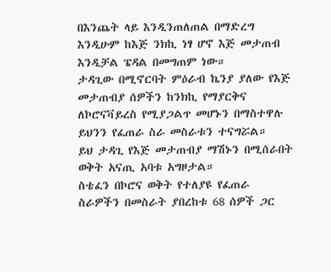በእንጨት ላይ እንዲንጠለጠል በማድረግ እንዲሁም ከእጅ ንክኪ ነፃ ሆኖ እጅ መታጠብ እንዲቻል ፔዳል በመግጠም ነው።
ታዳጊው በሚኖርባት ምዕራብ ኬንያ ያለው የእጅ መታጠብያ ሰዎችን ከንክኪ የማያርቅና ለኮሮናቫይረስ የሚያጋልጥ መሆኑን በማስተዋሉ ይህንን የፈጠራ ስራ መስራቱን ተናግሯል።
ይህ ታዳጊ የእጅ መታጠብያ ማሽኑን በሚሰራበት ወቅት አናጢ አባቱ አግዞታል።
ስቴፈን በኮሮና ወቅት የተለያዩ የፈጠራ ስራዎችን በመስራት ያበረከቱ 68 ሰዎች ጋር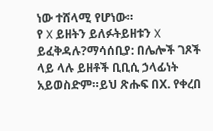ነው ተሸላሚ የሆነው።
የ X ይዘትን ይለፉትይዘቱን X ይፈቅዳሉ?ማሳሰቢያ: በሌሎች ገጾች ላይ ላሉ ይዘቶች ቢቢሲ ኃላፊነት አይወስድም።ይህ ጽሑፍ በX. የቀረበ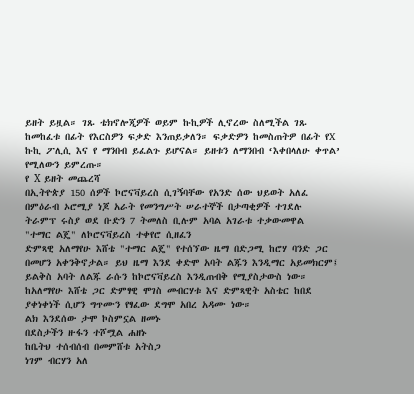ይዘት ይዟል። ገጹ ቴክኖሎጂዎች ወይም ኩኪዎች ሊኖረው ስለሚችል ገጹ ከመከፈቱ በፊት የእርስዎን ፍቃድ እንጠይቃለን። ፍቃድዎን ከመስጠትዎ በፊት የX ኩኪ ፖሊሲ እና የ ማንበብ ይፈልጉ ይሆናል። ይዘቱን ለማንበብ ‘እቀበላለሁ ቀጥል’ የሚለውን ይምረጡ።
የ X ይዘት መጨረሻ
በኢትዮጵያ 150 ሰዎች ኮሮናቫይረስ ሲገኝባቸው የአንድ ሰው ህይወት አለፈ
በምዕራብ ኦሮሚያ ነጆ አራት የመንግሥት ሠራተኞች በታጣቂዎች ተገደሉ
ትራምፕ ሩስያ ወደ ቡድን 7 ትመለስ ቢሉም አባል አገራቱ ተቃውመዋል
"ተማር ልጄ" ለኮሮናቫይረስ ተቀየሮ ሲዘፈን
ድምጻዊ አለማየሁ እሸቴ "ተማር ልጄ" የተሰኘው ዜማ በድጋሚ ከሮሃ ባንድ ጋር በመሆን አቀንቅኖታል። ይህ ዜማ እንደ ቀድሞ አባት ልጁን እንዲማር አይመክርም፤ ይልቅስ አባት ለልጁ ራሱን ከኮሮናቫይረስ እንዲጠብቅ የሚያስታውስ ነው።
ከአለማየሁ እሸቴ ጋር ድምፃዊ ሞገስ መብርሃቱ እና ድምጻዊት አስቴር ከበደ ያቀነቀነች ሲሆን ግጥሙን የፃፈው ደግሞ አበረ አዳሙ ነው።
ልክ እንደሰው ታሞ ኮስምኗል ዘመኑ
በደስታችን ዙፋን ተሾሟል ሐዘኑ
ከቤትህ ተሰብሰብ በመምሸቱ አትስጋ
ነገም ብርሃን አለ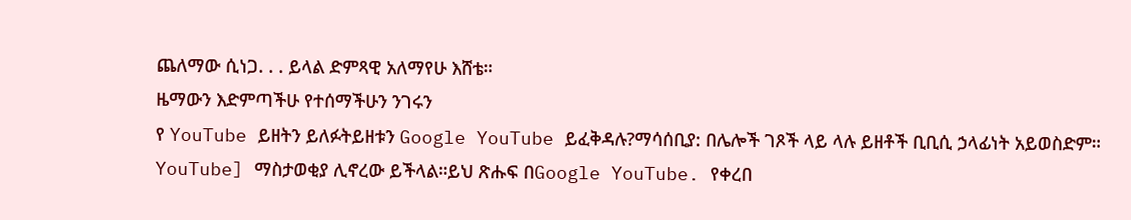ጨለማው ሲነጋ. . . ይላል ድምጻዊ አለማየሁ እሸቴ።
ዜማውን እድምጣችሁ የተሰማችሁን ንገሩን
የ YouTube ይዘትን ይለፉትይዘቱን Google YouTube ይፈቅዳሉ?ማሳሰቢያ: በሌሎች ገጾች ላይ ላሉ ይዘቶች ቢቢሲ ኃላፊነት አይወስድም። YouTube] ማስታወቂያ ሊኖረው ይችላል።ይህ ጽሑፍ በGoogle YouTube. የቀረበ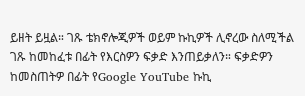ይዘት ይዟል። ገጹ ቴክኖሎጂዎች ወይም ኩኪዎች ሊኖረው ስለሚችል ገጹ ከመከፈቱ በፊት የእርስዎን ፍቃድ እንጠይቃለን። ፍቃድዎን ከመስጠትዎ በፊት የGoogle YouTube ኩኪ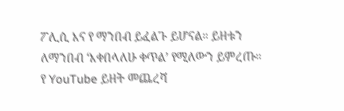ፖሊሲ እና የ ማንበብ ይፈልጉ ይሆናል። ይዘቱን ለማንበብ ‘እቀበላለሁ ቀጥል’ የሚለውን ይምረጡ።
የ YouTube ይዘት መጨረሻ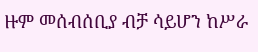ዙም መሰብሰቢያ ብቻ ሳይሆን ከሥራ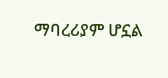ማባረሪያም ሆኗል